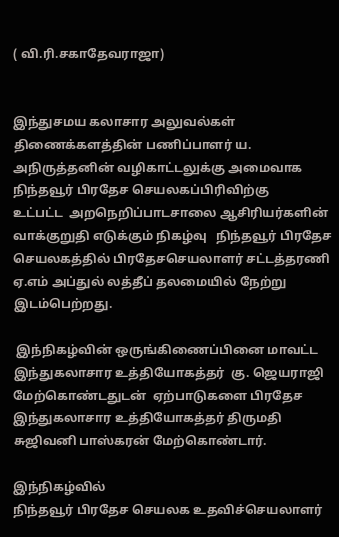( வி.ரி.சகாதேவராஜா)


இந்துசமய கலாசார அலுவல்கள் திணைக்களத்தின் பணிப்பாளர் ய. அநிருத்தனின் வழிகாட்டலுக்கு அமைவாக
நிந்தவூர் பிரதேச செயலகப்பிரிவிற்கு
உட்பட்ட  அறநெறிப்பாடசாலை ஆசிரியர்களின் வாக்குறுதி எடுக்கும் நிகழ்வு   நிந்தவூர் பிரதேச செயலகத்தில் பிரதேசசெயலாளர் சட்டத்தரணி ஏ.எம் அப்துல் லத்தீப் தலமையில் நேற்று இடம்பெற்றது.

 இந்நிகழ்வின் ஒருங்கிணைப்பினை மாவட்ட இந்துகலாசார உத்தியோகத்தர்  கு. ஜெயராஜி
மேற்கொண்டதுடன்  ஏற்பாடுகளை பிரதேச இந்துகலாசார உத்தியோகத்தர் திருமதி  சுஜிவனி பாஸ்கரன் மேற்கொண்டார்.

இந்நிகழ்வில்
நிந்தவூர் பிரதேச செயலக உதவிச்செயலாளர்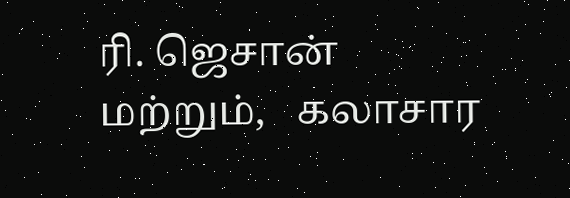ரி. ஜெசான் மற்றும்,   கலாசார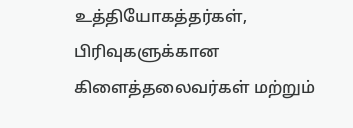உத்தியோகத்தர்கள், பிரிவுகளுக்கான கிளைத்தலைவர்கள் மற்றும்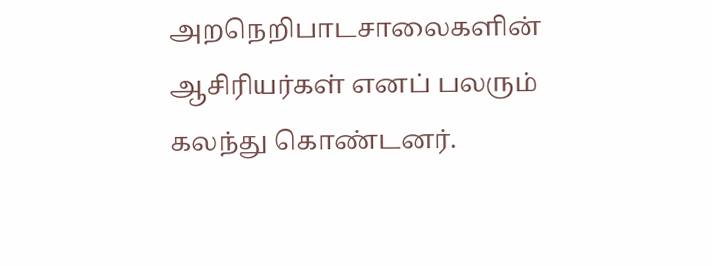அறநெறிபாடசாலைகளின் ஆசிரியர்கள் எனப் பலரும் கலந்து கொண்டனர்.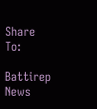Share To:

Battirep News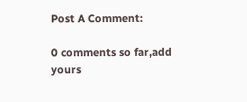Post A Comment:

0 comments so far,add yours